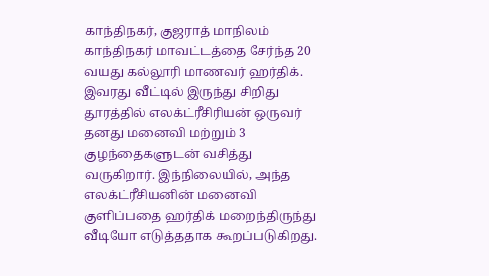காந்திநகர், குஜராத் மாநிலம் காந்திநகர் மாவட்டத்தை சேர்ந்த 20 வயது கல்லூரி மாணவர் ஹர்திக். இவரது வீட்டில் இருந்து சிறிது தூரத்தில் எலக்ட்ரீசிரியன் ஒருவர் தனது மனைவி மற்றும் 3 குழந்தைகளுடன் வசித்து வருகிறார். இந்நிலையில், அந்த எலக்ட்ரீசியனின் மனைவி குளிப்பதை ஹர்திக் மறைந்திருந்து வீடியோ எடுத்ததாக கூறப்படுகிறது.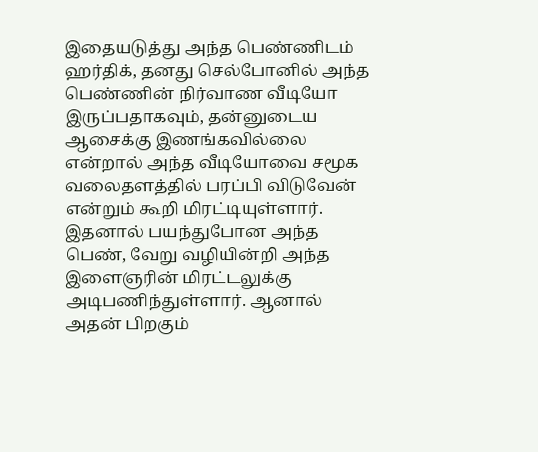இதையடுத்து அந்த பெண்ணிடம் ஹர்திக், தனது செல்போனில் அந்த பெண்ணின் நிர்வாண வீடியோ இருப்பதாகவும், தன்னுடைய ஆசைக்கு இணங்கவில்லை என்றால் அந்த வீடியோவை சமூக வலைதளத்தில் பரப்பி விடுவேன் என்றும் கூறி மிரட்டியுள்ளார். இதனால் பயந்துபோன அந்த பெண், வேறு வழியின்றி அந்த இளைஞரின் மிரட்டலுக்கு அடிபணிந்துள்ளார். ஆனால் அதன் பிறகும்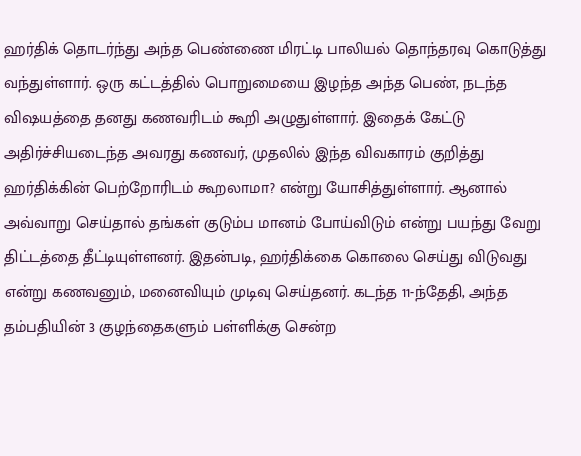ஹர்திக் தொடர்ந்து அந்த பெண்ணை மிரட்டி பாலியல் தொந்தரவு கொடுத்து வந்துள்ளார். ஒரு கட்டத்தில் பொறுமையை இழந்த அந்த பெண், நடந்த விஷயத்தை தனது கணவரிடம் கூறி அழுதுள்ளார். இதைக் கேட்டு அதிர்ச்சியடைந்த அவரது கணவர், முதலில் இந்த விவகாரம் குறித்து ஹர்திக்கின் பெற்றோரிடம் கூறலாமா? என்று யோசித்துள்ளார். ஆனால் அவ்வாறு செய்தால் தங்கள் குடும்ப மானம் போய்விடும் என்று பயந்து வேறு திட்டத்தை தீட்டியுள்ளனர். இதன்படி, ஹர்திக்கை கொலை செய்து விடுவது என்று கணவனும், மனைவியும் முடிவு செய்தனர். கடந்த 11-ந்தேதி, அந்த தம்பதியின் 3 குழந்தைகளும் பள்ளிக்கு சென்ற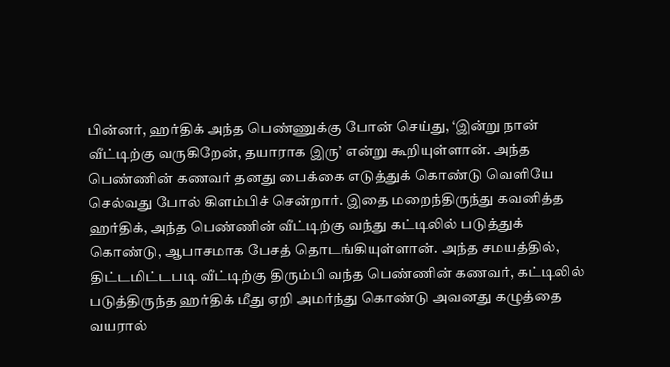பின்னர், ஹர்திக் அந்த பெண்ணுக்கு போன் செய்து, ‘இன்று நான் வீட்டிற்கு வருகிறேன், தயாராக இரு’ என்று கூறியுள்ளான். அந்த பெண்ணின் கணவர் தனது பைக்கை எடுத்துக் கொண்டு வெளியே செல்வது போல் கிளம்பிச் சென்றார். இதை மறைந்திருந்து கவனித்த ஹர்திக், அந்த பெண்ணின் வீட்டிற்கு வந்து கட்டிலில் படுத்துக் கொண்டு, ஆபாசமாக பேசத் தொடங்கியுள்ளான். அந்த சமயத்தில், திட்டமிட்டபடி வீட்டிற்கு திரும்பி வந்த பெண்ணின் கணவர், கட்டிலில் படுத்திருந்த ஹர்திக் மீது ஏறி அமர்ந்து கொண்டு அவனது கழுத்தை வயரால்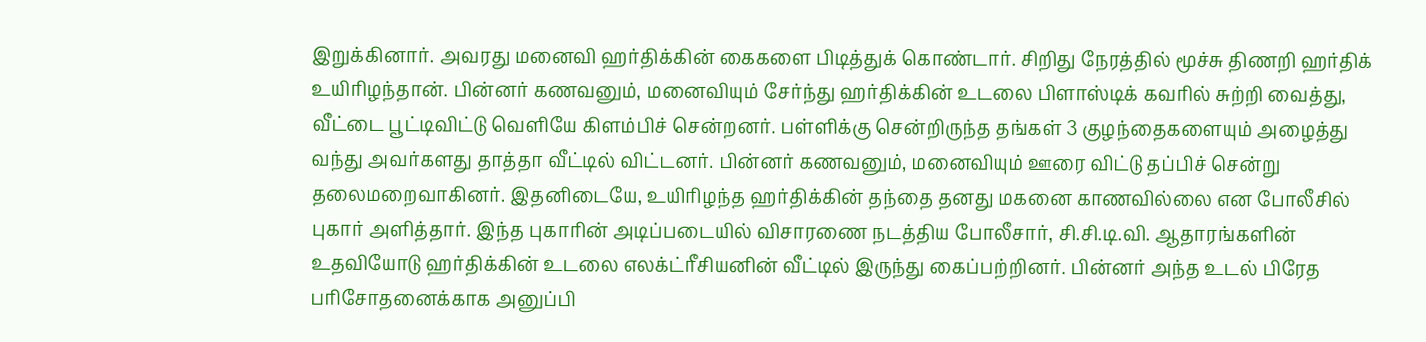இறுக்கினார். அவரது மனைவி ஹர்திக்கின் கைகளை பிடித்துக் கொண்டார். சிறிது நேரத்தில் மூச்சு திணறி ஹர்திக் உயிரிழந்தான். பின்னர் கணவனும், மனைவியும் சேர்ந்து ஹர்திக்கின் உடலை பிளாஸ்டிக் கவரில் சுற்றி வைத்து, வீட்டை பூட்டிவிட்டு வெளியே கிளம்பிச் சென்றனர். பள்ளிக்கு சென்றிருந்த தங்கள் 3 குழந்தைகளையும் அழைத்து வந்து அவர்களது தாத்தா வீட்டில் விட்டனர். பின்னர் கணவனும், மனைவியும் ஊரை விட்டு தப்பிச் சென்று தலைமறைவாகினர். இதனிடையே, உயிரிழந்த ஹர்திக்கின் தந்தை தனது மகனை காணவில்லை என போலீசில் புகார் அளித்தார். இந்த புகாரின் அடிப்படையில் விசாரணை நடத்திய போலீசார், சி.சி.டி.வி. ஆதாரங்களின் உதவியோடு ஹர்திக்கின் உடலை எலக்ட்ரீசியனின் வீட்டில் இருந்து கைப்பற்றினர். பின்னர் அந்த உடல் பிரேத பரிசோதனைக்காக அனுப்பி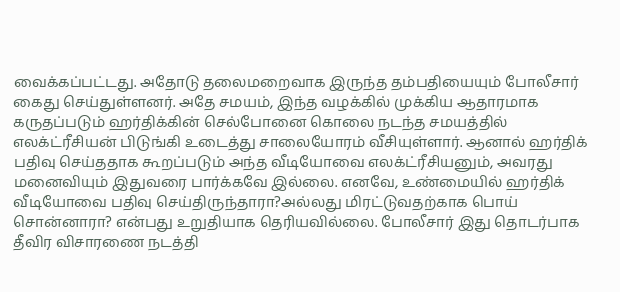வைக்கப்பட்டது. அதோடு தலைமறைவாக இருந்த தம்பதியையும் போலீசார் கைது செய்துள்ளனர். அதே சமயம், இந்த வழக்கில் முக்கிய ஆதாரமாக கருதப்படும் ஹர்திக்கின் செல்போனை கொலை நடந்த சமயத்தில் எலக்ட்ரீசியன் பிடுங்கி உடைத்து சாலையோரம் வீசியுள்ளார். ஆனால் ஹர்திக் பதிவு செய்ததாக கூறப்படும் அந்த வீடியோவை எலக்ட்ரீசியனும், அவரது மனைவியும் இதுவரை பார்க்கவே இல்லை. எனவே, உண்மையில் ஹர்திக் வீடியோவை பதிவு செய்திருந்தாரா?அல்லது மிரட்டுவதற்காக பொய் சொன்னாரா? என்பது உறுதியாக தெரியவில்லை. போலீசார் இது தொடர்பாக தீவிர விசாரணை நடத்தி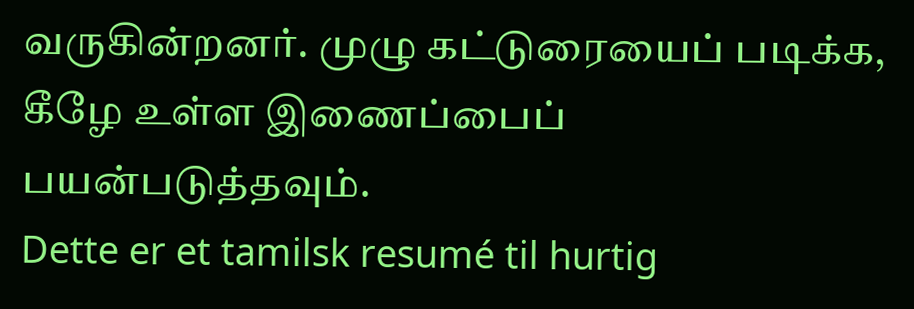வருகின்றனர். முழு கட்டுரையைப் படிக்க, கீழே உள்ள இணைப்பைப் பயன்படுத்தவும்.
Dette er et tamilsk resumé til hurtig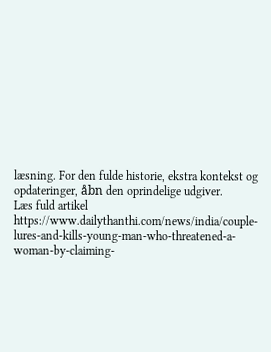læsning. For den fulde historie, ekstra kontekst og opdateringer, åbn den oprindelige udgiver.
Læs fuld artikel
https://www.dailythanthi.com/news/india/couple-lures-and-kills-young-man-who-threatened-a-woman-by-claiming-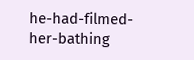he-had-filmed-her-bathing